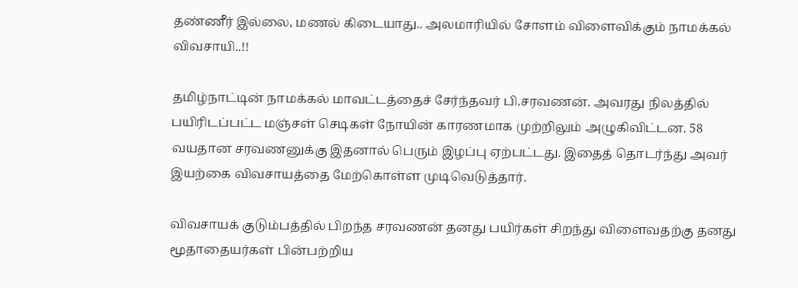தண்ணீர் இல்லை, மணல் கிடையாது.. அலமாரியில் சோளம் விளைவிக்கும் நாமக்கல் விவசாயி..!!

தமிழ்நாட்டின் நாமக்கல் மாவட்டத்தைச் சேர்ந்தவர் பி.சரவணன். அவரது நிலத்தில் பயிரிடப்பட்ட மஞ்சள் செடிகள் நோயின் காரணமாக முற்றிலும் அழுகிவிட்டன. 58 வயதான சரவணனுக்கு இதனால் பெரும் இழப்பு ஏற்பட்டது. இதைத் தொடர்ந்து அவர் இயற்கை விவசாயத்தை மேற்கொள்ள முடிவெடுத்தார்.

விவசாயக் குடும்பத்தில் பிறந்த சரவணன் தனது பயிர்கள் சிறந்து விளைவதற்கு தனது மூதாதையர்கள் பின்பற்றிய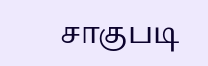சாகுபடி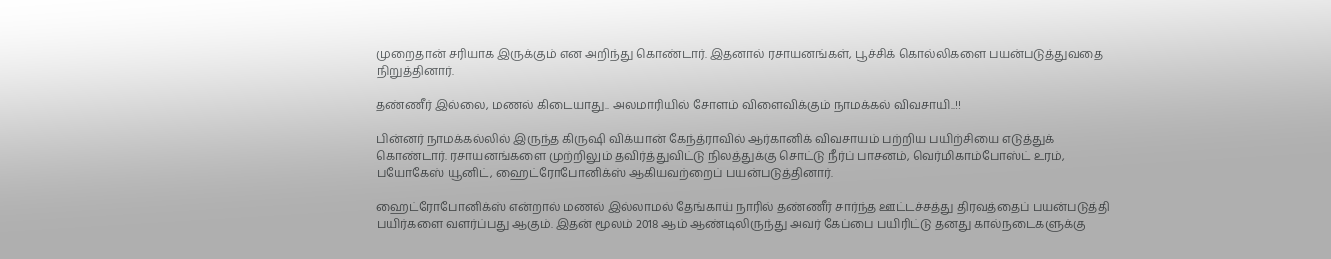முறைதான் சரியாக இருக்கும் என அறிந்து கொண்டார். இதனால் ரசாயனங்கள், பூச்சிக் கொல்லிகளை பயன்படுத்துவதை நிறுத்தினார்.

தண்ணீர் இல்லை, மணல் கிடையாது.. அலமாரியில் சோளம் விளைவிக்கும் நாமக்கல் விவசாயி..!!

பின்னர் நாமக்கல்லில் இருந்த கிருஷி விக்யான் கேந்த்ராவில் ஆர்கானிக் விவசாயம் பற்றிய பயிற்சியை எடுத்துக் கொண்டார். ரசாயனங்களை முற்றிலும் தவிர்த்துவிட்டு நிலத்துக்கு சொட்டு நீர்ப் பாசனம், வெர்மிகாம்போஸ்ட் உரம், பயோகேஸ் யூனிட், ஹைட்ரோபோனிக்ஸ் ஆகியவற்றைப் பயன்படுத்தினார்.

ஹைட்ரோபோனிக்ஸ் என்றால் மணல் இல்லாமல் தேங்காய் நாரில் தண்ணீர் சார்ந்த ஊட்டச்சத்து திரவத்தைப் பயன்படுத்தி பயிர்களை வளர்ப்பது ஆகும். இதன் மூலம் 2018 ஆம் ஆண்டிலிருந்து அவர் கேப்பை பயிரிட்டு தனது கால்நடைகளுக்கு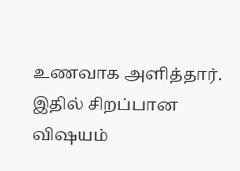உணவாக அளித்தார். இதில் சிறப்பான விஷயம்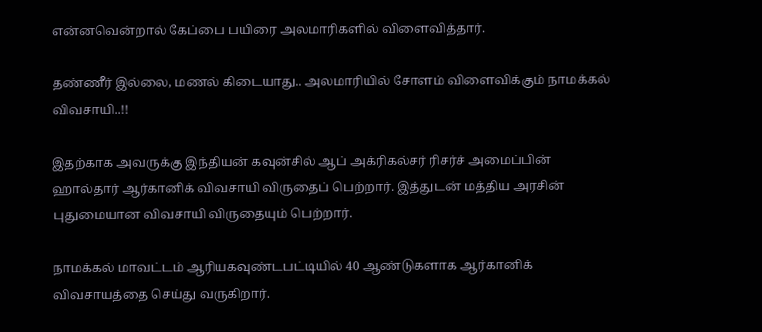என்னவென்றால் கேப்பை பயிரை அலமாரிகளில் விளைவித்தார்.

தண்ணீர் இல்லை, மணல் கிடையாது.. அலமாரியில் சோளம் விளைவிக்கும் நாமக்கல் விவசாயி..!!

இதற்காக அவருக்கு இந்தியன் கவுன்சில் ஆப் அக்ரிகல்சர் ரிசர்ச் அமைப்பின் ஹால்தார் ஆர்கானிக் விவசாயி விருதைப் பெற்றார். இத்துடன் மத்திய அரசின் புதுமையான விவசாயி விருதையும் பெற்றார்.

நாமக்கல் மாவட்டம் ஆரியகவுண்டபட்டியில் 40 ஆண்டுகளாக ஆர்கானிக் விவசாயத்தை செய்து வருகிறார்.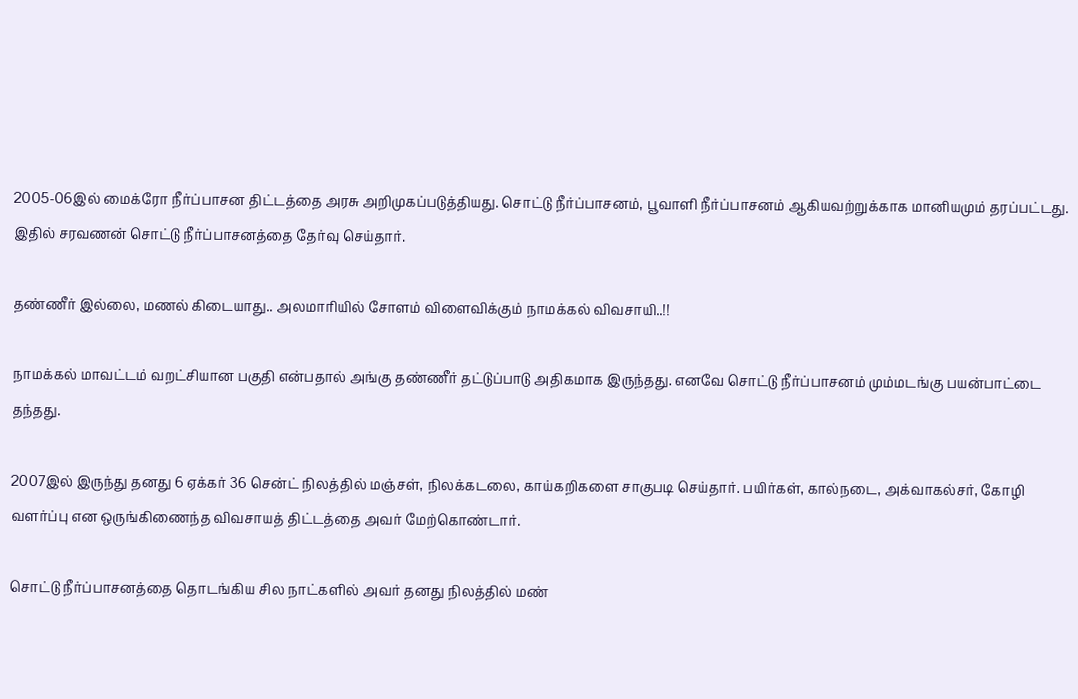2005-06இல் மைக்ரோ நீர்ப்பாசன திட்டத்தை அரசு அறிமுகப்படுத்தியது. சொட்டு நீர்ப்பாசனம், பூவாளி நீர்ப்பாசனம் ஆகியவற்றுக்காக மானியமும் தரப்பட்டது. இதில் சரவணன் சொட்டு நீர்ப்பாசனத்தை தேர்வு செய்தார்.

தண்ணீர் இல்லை, மணல் கிடையாது.. அலமாரியில் சோளம் விளைவிக்கும் நாமக்கல் விவசாயி..!!

நாமக்கல் மாவட்டம் வறட்சியான பகுதி என்பதால் அங்கு தண்ணீர் தட்டுப்பாடு அதிகமாக இருந்தது. எனவே சொட்டு நீர்ப்பாசனம் மும்மடங்கு பயன்பாட்டை தந்தது.

2007இல் இருந்து தனது 6 ஏக்கர் 36 சென்ட் நிலத்தில் மஞ்சள், நிலக்கடலை, காய்கறிகளை சாகுபடி செய்தார். பயிர்கள், கால்நடை, அக்வாகல்சர், கோழி வளர்ப்பு என ஒருங்கிணைந்த விவசாயத் திட்டத்தை அவர் மேற்கொண்டார்.

சொட்டு நீர்ப்பாசனத்தை தொடங்கிய சில நாட்களில் அவர் தனது நிலத்தில் மண்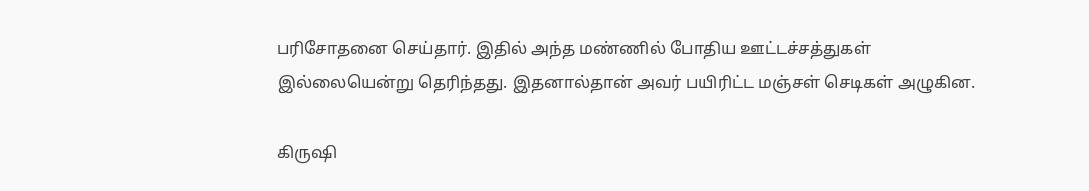பரிசோதனை செய்தார். இதில் அந்த மண்ணில் போதிய ஊட்டச்சத்துகள் இல்லையென்று தெரிந்தது. இதனால்தான் அவர் பயிரிட்ட மஞ்சள் செடிகள் அழுகின.

கிருஷி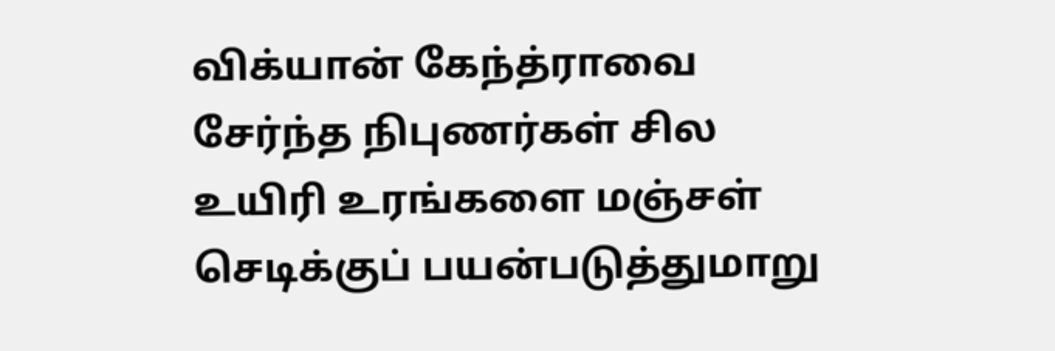விக்யான் கேந்த்ராவை சேர்ந்த நிபுணர்கள் சில உயிரி உரங்களை மஞ்சள் செடிக்குப் பயன்படுத்துமாறு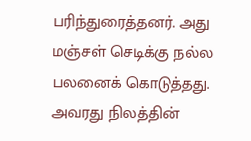பரிந்துரைத்தனர். அது மஞ்சள் செடிக்கு நல்ல பலனைக் கொடுத்தது. அவரது நிலத்தின்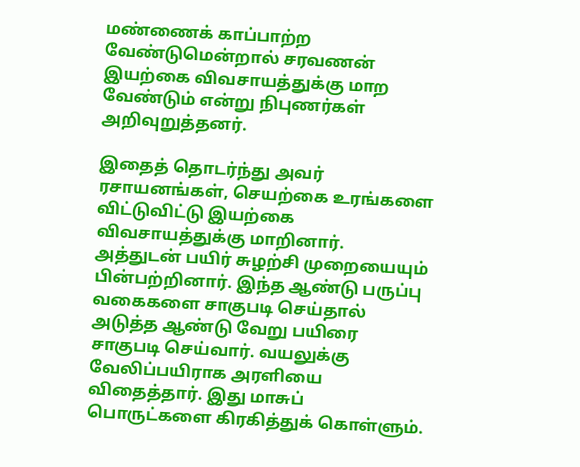மண்ணைக் காப்பாற்ற வேண்டுமென்றால் சரவணன் இயற்கை விவசாயத்துக்கு மாற வேண்டும் என்று நிபுணர்கள் அறிவுறுத்தனர்.

இதைத் தொடர்ந்து அவர் ரசாயனங்கள், செயற்கை உரங்களை விட்டுவிட்டு இயற்கை விவசாயத்துக்கு மாறினார். அத்துடன் பயிர் சுழற்சி முறையையும் பின்பற்றினார். இந்த ஆண்டு பருப்பு வகைகளை சாகுபடி செய்தால் அடுத்த ஆண்டு வேறு பயிரை சாகுபடி செய்வார். வயலுக்கு வேலிப்பயிராக அரளியை விதைத்தார். இது மாசுப் பொருட்களை கிரகித்துக் கொள்ளும்.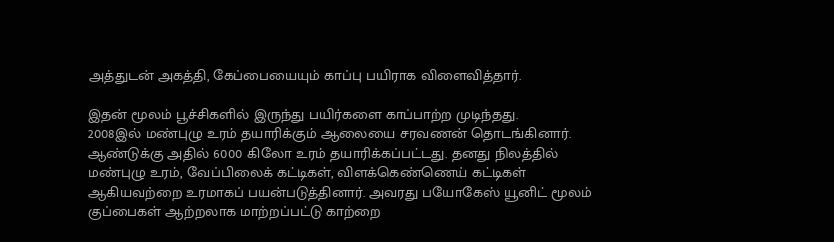அத்துடன் அகத்தி, கேப்பையையும் காப்பு பயிராக விளைவித்தார்.

இதன் மூலம் பூச்சிகளில் இருந்து பயிர்களை காப்பாற்ற முடிந்தது.
2008இல் மண்புழு உரம் தயாரிக்கும் ஆலையை சரவணன் தொடங்கினார். ஆண்டுக்கு அதில் 6000 கிலோ உரம் தயாரிக்கப்பட்டது. தனது நிலத்தில் மண்புழு உரம், வேப்பிலைக் கட்டிகள், விளக்கெண்ணெய் கட்டிகள் ஆகியவற்றை உரமாகப் பயன்படுத்தினார். அவரது பயோகேஸ் யூனிட் மூலம் குப்பைகள் ஆற்றலாக மாற்றப்பட்டு காற்றை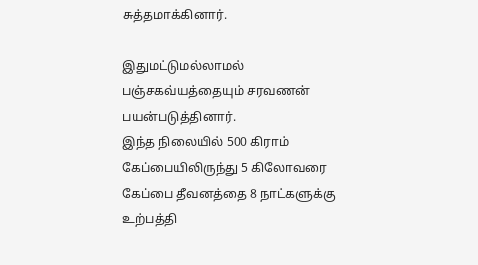சுத்தமாக்கினார்.

இதுமட்டுமல்லாமல் பஞ்சகவ்யத்தையும் சரவணன் பயன்படுத்தினார்.
இந்த நிலையில் 500 கிராம் கேப்பையிலிருந்து 5 கிலோவரை கேப்பை தீவனத்தை 8 நாட்களுக்கு உற்பத்தி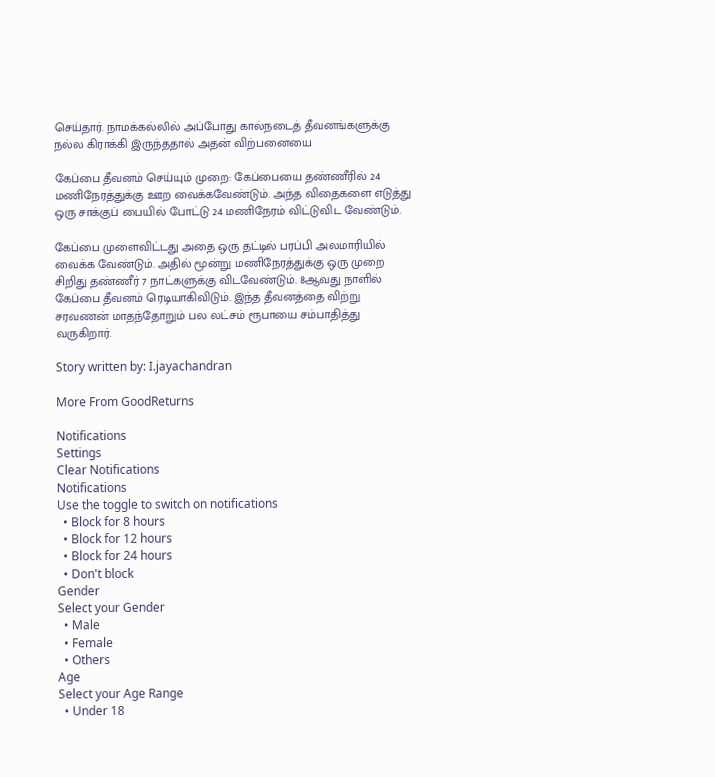செய்தார். நாமக்கல்லில் அப்போது கால்நடைத் தீவனங்களுக்கு நல்ல கிராக்கி இருந்ததால் அதன் விற்பனையை

கேப்பை தீவனம் செய்யும் முறை: கேப்பையை தண்ணீரில் 24 மணிநேரத்துக்கு ஊற வைக்கவேண்டும். அந்த விதைகளை எடுத்து ஒரு சாக்குப் பையில் போட்டு 24 மணிநேரம் விட்டுவிட வேண்டும்.

கேப்பை முளைவிட்டது அதை ஒரு தட்டில் பரப்பி அலமாரியில் வைக்க வேண்டும். அதில் மூன்று மணிநேரத்துக்கு ஒரு முறை சிறிது தண்ணீர் 7 நாட்களுக்கு விடவேண்டும். 8ஆவது நாளில் கேப்பை தீவனம் ரெடியாகிவிடும். இந்த தீவனத்தை விற்று சரவணன் மாதந்தோறும் பல லட்சம் ரூபாயை சம்பாதித்து வருகிறார்.

Story written by: I.jayachandran

More From GoodReturns

Notifications
Settings
Clear Notifications
Notifications
Use the toggle to switch on notifications
  • Block for 8 hours
  • Block for 12 hours
  • Block for 24 hours
  • Don't block
Gender
Select your Gender
  • Male
  • Female
  • Others
Age
Select your Age Range
  • Under 18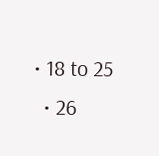• 18 to 25
  • 26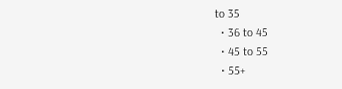to 35
  • 36 to 45
  • 45 to 55
  • 55+